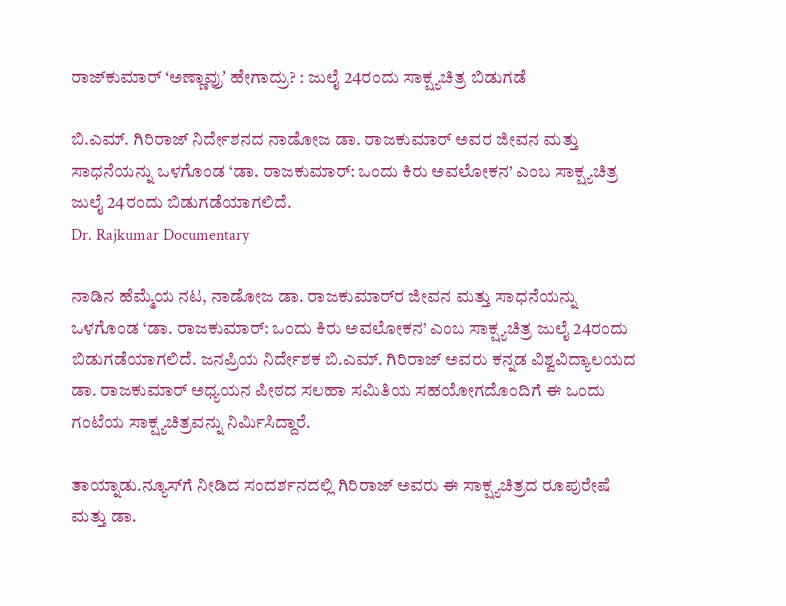ರಾಜ್‌ಕುಮಾರ್‌ ʻಅಣ್ಣಾವ್ರುʼ ಹೇಗಾದ್ರು? : ಜುಲೈ 24ರಂದು ಸಾಕ್ಷ್ಯಚಿತ್ರ ಬಿಡುಗಡೆ

ಬಿ.ಎಮ್‌. ಗಿರಿರಾಜ್‌ ನಿರ್ದೇಶನದ ನಾಡೋಜ ಡಾ. ರಾಜಕುಮಾರ್‌ ಅವರ ಜೀವನ ಮತ್ತು ಸಾಧನೆಯನ್ನು ಒಳಗೊಂಡ ‘ಡಾ. ರಾಜಕುಮಾರ್: ಒಂದು ಕಿರು ಅವಲೋಕನ’ ಎಂಬ ಸಾಕ್ಷ್ಯಚಿತ್ರ ಜುಲೈ 24ರಂದು ಬಿಡುಗಡೆಯಾಗಲಿದೆ.
Dr. Rajkumar Documentary

ನಾಡಿನ ಹೆಮ್ಮೆಯ ನಟ, ನಾಡೋಜ ಡಾ. ರಾಜಕುಮಾರ್‌ರ ಜೀವನ ಮತ್ತು ಸಾಧನೆಯನ್ನು ಒಳಗೊಂಡ ‘ಡಾ. ರಾಜಕುಮಾರ್: ಒಂದು ಕಿರು ಅವಲೋಕನ’ ಎಂಬ ಸಾಕ್ಷ್ಯಚಿತ್ರ ಜುಲೈ 24ರಂದು ಬಿಡುಗಡೆಯಾಗಲಿದೆ. ಜನಪ್ರಿಯ ನಿರ್ದೇಶಕ ಬಿ.ಎಮ್‌. ಗಿರಿರಾಜ್‌ ಅವರು ಕನ್ನಡ ವಿಶ್ವವಿದ್ಯಾಲಯದ ಡಾ. ರಾಜಕುಮಾರ್ ಅಧ್ಯಯನ ಪೀಠದ ಸಲಹಾ ಸಮಿತಿಯ ಸಹಯೋಗದೊಂದಿಗೆ ಈ ಒಂದು ಗಂಟೆಯ ಸಾಕ್ಷ್ಯಚಿತ್ರವನ್ನು ನಿರ್ಮಿಸಿದ್ದಾರೆ.

ತಾಯ್ನಾಡು.ನ್ಯೂಸ್‌ಗೆ ನೀಡಿದ ಸಂದರ್ಶನದಲ್ಲಿ ಗಿರಿರಾಜ್‌ ಅವರು ಈ ಸಾಕ್ಷ್ಯಚಿತ್ರದ ರೂಪುರೇಷೆ ಮತ್ತು ಡಾ.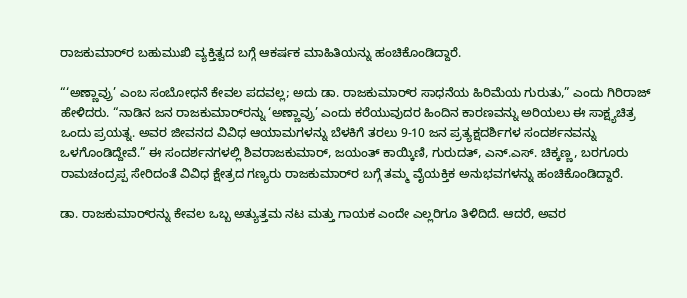ರಾಜಕುಮಾರ್‌ರ ಬಹುಮುಖಿ ವ್ಯಕ್ತಿತ್ವದ ಬಗ್ಗೆ ಆಕರ್ಷಕ ಮಾಹಿತಿಯನ್ನು ಹಂಚಿಕೊಂಡಿದ್ದಾರೆ.

“‘ಅಣ್ಣಾವ್ರು’ ಎಂಬ ಸಂಬೋಧನೆ ಕೇವಲ ಪದವಲ್ಲ; ಅದು ಡಾ. ರಾಜಕುಮಾರ್‌ರ ಸಾಧನೆಯ ಹಿರಿಮೆಯ ಗುರುತು,” ಎಂದು ಗಿರಿರಾಜ್‌  ಹೇಳಿದರು. “ನಾಡಿನ ಜನ ರಾಜಕುಮಾರ್‌ರನ್ನು ‘ಅಣ್ಣಾವ್ರು’ ಎಂದು ಕರೆಯುವುದರ ಹಿಂದಿನ ಕಾರಣವನ್ನು ಅರಿಯಲು ಈ ಸಾಕ್ಷ್ಯಚಿತ್ರ ಒಂದು ಪ್ರಯತ್ನ. ಅವರ ಜೀವನದ ವಿವಿಧ ಆಯಾಮಗಳನ್ನು ಬೆಳಕಿಗೆ ತರಲು 9-10 ಜನ ಪ್ರತ್ಯಕ್ಷದರ್ಶಿಗಳ ಸಂದರ್ಶನವನ್ನು ಒಳಗೊಂಡಿದ್ದೇವೆ.” ಈ ಸಂದರ್ಶನಗಳಲ್ಲಿ ಶಿವರಾಜಕುಮಾರ್‌, ಜಯಂತ್ ಕಾಯ್ಕಿಣಿ, ಗುರುದತ್, ಎನ್‌.ಎಸ್. ಚಿಕ್ಕಣ್ಣ, ಬರಗೂರು ರಾಮಚಂದ್ರಪ್ಪ ಸೇರಿದಂತೆ ವಿವಿಧ ಕ್ಷೇತ್ರದ ಗಣ್ಯರು ರಾಜಕುಮಾರ್‌ರ ಬಗ್ಗೆ ತಮ್ಮ ವೈಯಕ್ತಿಕ ಅನುಭವಗಳನ್ನು ಹಂಚಿಕೊಂಡಿದ್ದಾರೆ.

ಡಾ. ರಾಜಕುಮಾರ್‌ರನ್ನು ಕೇವಲ ಒಬ್ಬ ಅತ್ಯುತ್ತಮ ನಟ ಮತ್ತು ಗಾಯಕ ಎಂದೇ ಎಲ್ಲರಿಗೂ ತಿಳಿದಿದೆ. ಆದರೆ, ಅವರ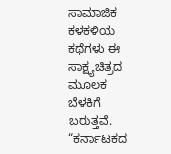ಸಾಮಾಜಿಕ ಕಳಕಳಿಯ ಕಥೆಗಳು ಈ ಸಾಕ್ಷ್ಯಚಿತ್ರದ ಮೂಲಕ ಬೆಳಕಿಗೆ ಬರುತ್ತವೆ. “ಕರ್ನಾಟಕದ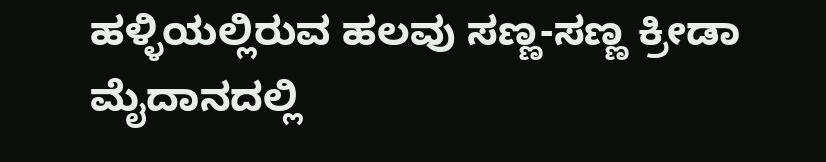ಹಳ್ಳಿಯಲ್ಲಿರುವ ಹಲವು ಸಣ್ಣ-ಸಣ್ಣ ಕ್ರೀಡಾ ಮೈದಾನದಲ್ಲಿ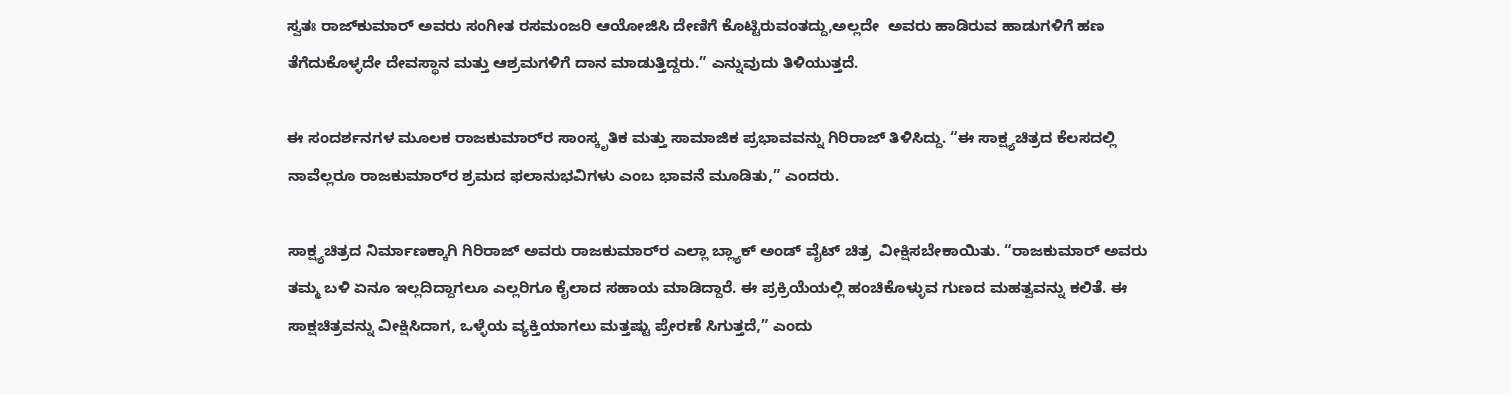ಸ್ವತಃ ರಾಜ್‌ಕುಮಾರ್‌ ಅವರು ಸಂಗೀತ ರಸಮಂಜರಿ ಆಯೋಜಿಸಿ ದೇಣಿಗೆ ಕೊಟ್ಟಿರುವಂತದ್ದು,ಅಲ್ಲದೇ  ಅವರು ಹಾಡಿರುವ ಹಾಡುಗಳಿಗೆ ಹಣ ತೆಗೆದುಕೊಳ್ಳದೇ ದೇವಸ್ಥಾನ ಮತ್ತು ಆಶ್ರಮಗಳಿಗೆ ದಾನ ಮಾಡುತ್ತಿದ್ದರು.” ಎನ್ನುವುದು ತಿಳಿಯುತ್ತದೆ.

ಈ ಸಂದರ್ಶನಗಳ ಮೂಲಕ ರಾಜಕುಮಾರ್‌ರ ಸಾಂಸ್ಕೃತಿಕ ಮತ್ತು ಸಾಮಾಜಿಕ ಪ್ರಭಾವವನ್ನು ಗಿರಿರಾಜ್‌ ತಿಳಿಸಿದ್ದು. “ಈ ಸಾಕ್ಷ್ಯಚಿತ್ರದ ಕೆಲಸದಲ್ಲಿ ನಾವೆಲ್ಲರೂ ರಾಜಕುಮಾರ್‌ರ ಶ್ರಮದ ಫಲಾನುಭವಿಗಳು ಎಂಬ ಭಾವನೆ ಮೂಡಿತು,” ಎಂದರು.

ಸಾಕ್ಷ್ಯಚಿತ್ರದ ನಿರ್ಮಾಣಕ್ಕಾಗಿ ಗಿರಿರಾಜ್‌ ಅವರು ರಾಜಕುಮಾರ್‌ರ ಎಲ್ಲಾ ಬ್ಲ್ಯಾಕ್‌ ಅಂಡ್‌ ವೈಟ್‌ ಚಿತ್ರ  ವೀಕ್ಷಿಸಬೇಕಾಯಿತು. “ರಾಜಕುಮಾರ್‌ ಅವರು ತಮ್ಮ ಬಳಿ ಏನೂ ಇಲ್ಲದಿದ್ದಾಗಲೂ ಎಲ್ಲರಿಗೂ ಕೈಲಾದ ಸಹಾಯ ಮಾಡಿದ್ದಾರೆ. ಈ ಪ್ರಕ್ರಿಯೆಯಲ್ಲಿ ಹಂಚಿಕೊಳ್ಳುವ ಗುಣದ ಮಹತ್ವವನ್ನು ಕಲಿತೆ. ಈ ಸಾಕ್ಷಚಿತ್ರವನ್ನು ವೀಕ್ಷಿಸಿದಾಗ, ಒಳ್ಳೆಯ ವ್ಯಕ್ತಿಯಾಗಲು ಮತ್ತಷ್ಟು ಪ್ರೇರಣೆ ಸಿಗುತ್ತದೆ,” ಎಂದು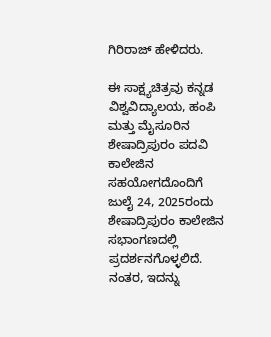ಗಿರಿರಾಜ್‌ ಹೇಳಿದರು.

ಈ ಸಾಕ್ಷ್ಯಚಿತ್ರವು ಕನ್ನಡ ವಿಶ್ವವಿದ್ಯಾಲಯ, ಹಂಪಿ ಮತ್ತು ಮೈಸೂರಿನ ಶೇಷಾದ್ರಿಪುರಂ ಪದವಿ ಕಾಲೇಜಿನ ಸಹಯೋಗದೊಂದಿಗೆ ಜುಲೈ 24, 2025ರಂದು ಶೇಷಾದ್ರಿಪುರಂ ಕಾಲೇಜಿನ ಸಭಾಂಗಣದಲ್ಲಿ ಪ್ರದರ್ಶನಗೊಳ್ಳಲಿದೆ. ನಂತರ, ಇದನ್ನು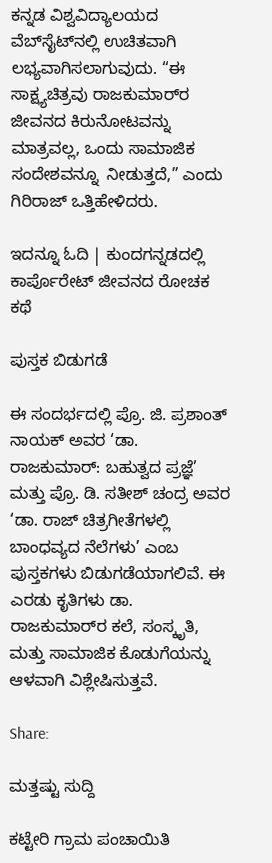ಕನ್ನಡ ವಿಶ್ವವಿದ್ಯಾಲಯದ ವೆಬ್‌ಸೈಟ್‌ನಲ್ಲಿ ಉಚಿತವಾಗಿ ಲಭ್ಯವಾಗಿಸಲಾಗುವುದು. “ಈ ಸಾಕ್ಷ್ಯಚಿತ್ರವು ರಾಜಕುಮಾರ್‌ರ ಜೀವನದ ಕಿರುನೋಟವನ್ನು ಮಾತ್ರವಲ್ಲ, ಒಂದು ಸಾಮಾಜಿಕ ಸಂದೇಶವನ್ನೂ  ನೀಡುತ್ತದೆ,” ಎಂದು ಗಿರಿರಾಜ್‌ ಒತ್ತಿಹೇಳಿದರು.

ಇದನ್ನೂ ಓದಿ | ಕುಂದಗನ್ನಡದಲ್ಲಿ ಕಾರ್ಪೊರೇಟ್ ಜೀವನದ ರೋಚಕ ಕಥೆ

ಪುಸ್ತಕ ಬಿಡುಗಡೆ

ಈ ಸಂದರ್ಭದಲ್ಲಿ ಪ್ರೊ. ಜಿ. ಪ್ರಶಾಂತ್‌ ನಾಯಕ್‌ ಅವರ ‘ಡಾ. ರಾಜಕುಮಾರ್: ಬಹುತ್ವದ ಪ್ರಜ್ಞೆ’ ಮತ್ತು ಪ್ರೊ. ಡಿ. ಸತೀಶ್ ಚಂದ್ರ ಅವರ ‘ಡಾ. ರಾಜ್ ಚಿತ್ರಗೀತೆಗಳಲ್ಲಿ ಬಾಂಧವ್ಯದ ನೆಲೆಗಳು’ ಎಂಬ ಪುಸ್ತಕಗಳು ಬಿಡುಗಡೆಯಾಗಲಿವೆ. ಈ ಎರಡು ಕೃತಿಗಳು ಡಾ. ರಾಜಕುಮಾರ್‌ರ ಕಲೆ, ಸಂಸ್ಕೃತಿ, ಮತ್ತು ಸಾಮಾಜಿಕ ಕೊಡುಗೆಯನ್ನು ಆಳವಾಗಿ ವಿಶ್ಲೇಷಿಸುತ್ತವೆ.

Share:

ಮತ್ತಷ್ಟು ಸುದ್ದಿ

ಕಟ್ಟೇರಿ ಗ್ರಾಮ ಪಂಚಾಯಿತಿ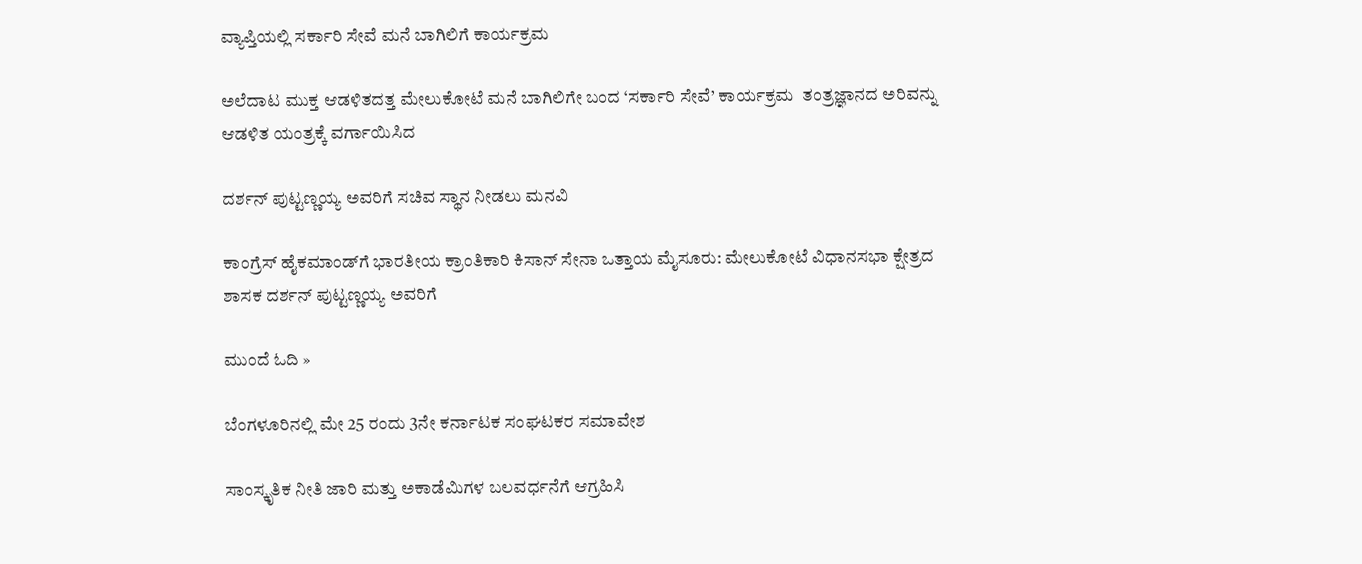ವ್ಯಾಪ್ತಿಯಲ್ಲಿ ಸರ್ಕಾರಿ ಸೇವೆ ಮನೆ ಬಾಗಿಲಿಗೆ ಕಾರ್ಯಕ್ರಮ

ಅಲೆದಾಟ ಮುಕ್ತ ಆಡಳಿತದತ್ತ ಮೇಲುಕೋಟೆ ಮನೆ ಬಾಗಿಲಿಗೇ ಬಂದ ‘ಸರ್ಕಾರಿ ಸೇವೆ’ ಕಾರ್ಯಕ್ರಮ  ತಂತ್ರಜ್ಞಾನದ ಅರಿವನ್ನು ಆಡಳಿತ ಯಂತ್ರಕ್ಕೆ ವರ್ಗಾಯಿಸಿದ

ದರ್ಶನ್ ಪುಟ್ಟಣ್ಣಯ್ಯ ಅವರಿಗೆ ಸಚಿವ ಸ್ಥಾನ ನೀಡಲು ಮನವಿ

ಕಾಂಗ್ರೆಸ್‌ ಹೈಕಮಾಂಡ್‌ಗೆ ಭಾರತೀಯ ಕ್ರಾಂತಿಕಾರಿ ಕಿಸಾನ್ ಸೇನಾ ಒತ್ತಾಯ ಮೈಸೂರು: ಮೇಲುಕೋಟೆ ವಿಧಾನಸಭಾ ಕ್ಷೇತ್ರದ ಶಾಸಕ ದರ್ಶನ್ ಪುಟ್ಟಣ್ಣಯ್ಯ ಅವರಿಗೆ

ಮುಂದೆ ಓದಿ »

ಬೆಂಗಳೂರಿನಲ್ಲಿ ಮೇ 25 ರಂದು 3ನೇ ಕರ್ನಾಟಕ ಸಂಘಟಕರ ಸಮಾವೇಶ

ಸಾಂಸ್ಕೃತಿಕ ನೀತಿ ಜಾರಿ ಮತ್ತು ಅಕಾಡೆಮಿಗಳ ಬಲವರ್ಧನೆಗೆ ಆಗ್ರಹಿಸಿ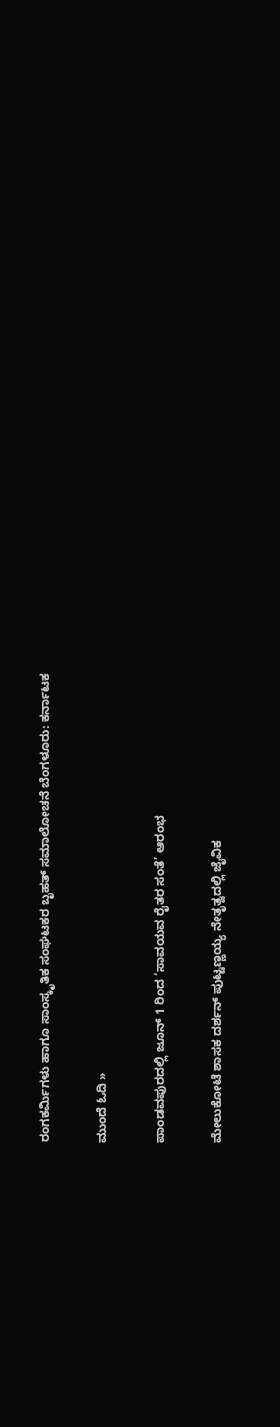ರಂಗಕರ್ಮಿಗಳು ಹಾಗೂ ಸಾಂಸ್ಕೃತಿಕ ಸಂಘಟಕರ ಬೃಹತ್‌ ಸಮಾಲೋಚನೆ ಬೆಂಗಳೂರು: ಕರ್ನಾಟಕ

ಮುಂದೆ ಓದಿ »

ಪಾಂಡವಪುರದಲ್ಲಿ ಜೂನ್ 1 ರಿಂದ ‘ಸಾವಯವ ರೈತರ ಸಂತೆ’ ಆರಂಭ

ಮೇಲುಕೋಟೆ ಶಾಸಕ ದರ್ಶನ್‌ ಪುಟ್ಟಣ್ಣಯ್ಯ ನೇತೃತ್ವದಲ್ಲಿ ಜೈವಿಕ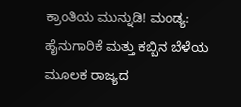ಕ್ರಾಂತಿಯ ಮುನ್ನುಡಿ! ಮಂಡ್ಯ: ಹೈನುಗಾರಿಕೆ ಮತ್ತು ಕಬ್ಬಿನ ಬೆಳೆಯ ಮೂಲಕ ರಾಜ್ಯದ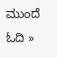ಮುಂದೆ ಓದಿ »